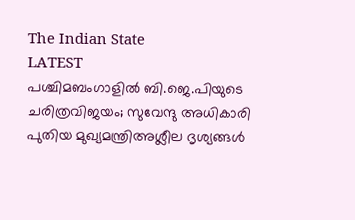The Indian State
LATEST
പശ്ചിമബംഗാളിൽ ബി.ജെ.പിയുടെ ചരിത്രവിജയം; സുവേന്ദു അധികാരി പുതിയ മുഖ്യമന്ത്രിഅശ്ലീല ദൃശ്യങ്ങള്‍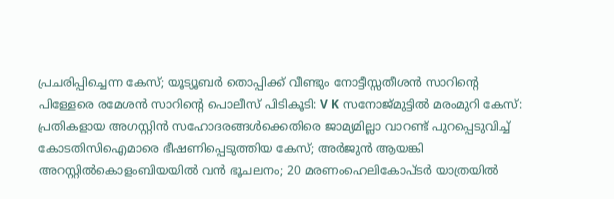പ്രചരിപ്പിച്ചെന്ന കേസ്; യൂട്യൂബര്‍ തൊപ്പിക്ക് വീണ്ടും നോട്ടീസ്സതീശൻ സാറിന്റെ പിള്ളേരെ രമേശൻ സാറിന്റെ പൊലീസ് പിടികൂടി: V K സനോജ്മുട്ടിൽ മരംമുറി കേസ്: പ്രതികളായ അഗസ്റ്റിൻ സഹോദരങ്ങൾക്കെതിരെ ജാമ്യമില്ലാ വാറണ്ട് പുറപ്പെടുവിച്ച് കോടതിസിഐമാരെ ഭീഷണിപ്പെടുത്തിയ കേസ്; അർജുൻ ആയങ്കി അറസ്റ്റിൽകൊളംബിയയിൽ വൻ ഭൂചലനം; 20 മരണംഹെലികോപ്ടർ യാത്രയിൽ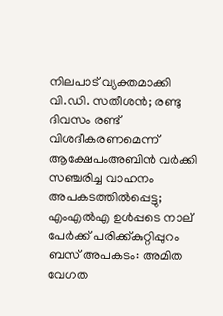നിലപാട് വ്യക്തമാക്കി വി.ഡി. സതീശൻ; രണ്ടു ദിവസം രണ്ട് വിശദീകരണമെന്ന് ആക്ഷേപംഅബിന്‍ വര്‍ക്കി സഞ്ചരിച്ച വാഹനം അപകടത്തില്‍പ്പെട്ടു; എംഎല്‍എ ഉള്‍പ്പടെ നാല് പേര്‍ക്ക് പരിക്ക്കുറ്റിപ്പുറം ബസ് അപകടം: അമിത വേഗത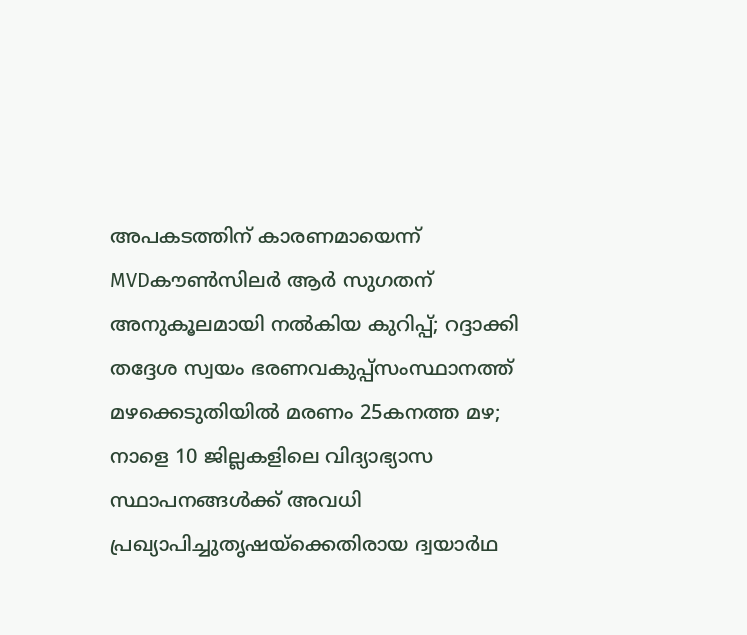അപകടത്തിന് കാരണമായെന്ന് MVDകൗൺസിലർ ആർ സുഗതന് അനുകൂലമായി നല്‍കിയ കുറിപ്പ്; റദ്ദാക്കി തദ്ദേശ സ്വയം ഭരണവകുപ്പ്സംസ്ഥാനത്ത് മഴക്കെടുതിയിൽ മരണം 25കനത്ത മഴ; നാളെ 10 ജില്ലകളിലെ വിദ്യാഭ്യാസ സ്ഥാപനങ്ങൾക്ക് അവധി പ്രഖ്യാപിച്ചുതൃഷയ്‌ക്കെതിരായ ദ്വയാര്‍ഥ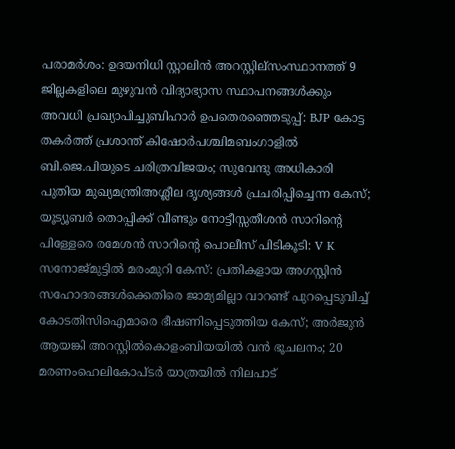പരാമര്‍ശം: ഉദയനിധി സ്റ്റാലിന്‍ അറസ്റ്റില്സംസ്ഥാനത്ത് 9 ജില്ലകളിലെ മുഴുവൻ വിദ്യാഭ്യാസ സ്ഥാപനങ്ങൾക്കും അവധി പ്രഖ്യാപിച്ചുബിഹാർ ഉപതെരഞ്ഞെടുപ്പ്: BJP കോട്ട തകര്‍ത്ത് പ്രശാന്ത് കിഷോർപശ്ചിമബംഗാളിൽ ബി.ജെ.പിയുടെ ചരിത്രവിജയം; സുവേന്ദു അധികാരി പുതിയ മുഖ്യമന്ത്രിഅശ്ലീല ദൃശ്യങ്ങള്‍ പ്രചരിപ്പിച്ചെന്ന കേസ്; യൂട്യൂബര്‍ തൊപ്പിക്ക് വീണ്ടും നോട്ടീസ്സതീശൻ സാറിന്റെ പിള്ളേരെ രമേശൻ സാറിന്റെ പൊലീസ് പിടികൂടി: V K സനോജ്മുട്ടിൽ മരംമുറി കേസ്: പ്രതികളായ അഗസ്റ്റിൻ സഹോദരങ്ങൾക്കെതിരെ ജാമ്യമില്ലാ വാറണ്ട് പുറപ്പെടുവിച്ച് കോടതിസിഐമാരെ ഭീഷണിപ്പെടുത്തിയ കേസ്; അർജുൻ ആയങ്കി അറസ്റ്റിൽകൊളംബിയയിൽ വൻ ഭൂചലനം; 20 മരണംഹെലികോപ്ടർ യാത്രയിൽ നിലപാട്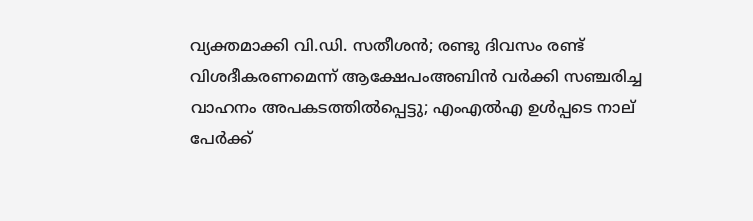വ്യക്തമാക്കി വി.ഡി. സതീശൻ; രണ്ടു ദിവസം രണ്ട് വിശദീകരണമെന്ന് ആക്ഷേപംഅബിന്‍ വര്‍ക്കി സഞ്ചരിച്ച വാഹനം അപകടത്തില്‍പ്പെട്ടു; എംഎല്‍എ ഉള്‍പ്പടെ നാല് പേര്‍ക്ക്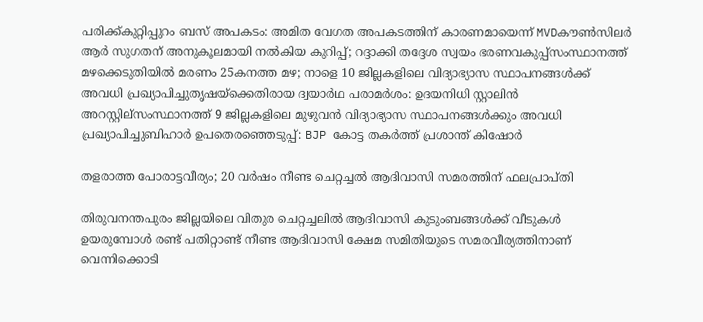പരിക്ക്കുറ്റിപ്പുറം ബസ് അപകടം: അമിത വേഗത അപകടത്തിന് കാരണമായെന്ന് MVDകൗൺസിലർ ആർ സുഗതന് അനുകൂലമായി നല്‍കിയ കുറിപ്പ്; റദ്ദാക്കി തദ്ദേശ സ്വയം ഭരണവകുപ്പ്സംസ്ഥാനത്ത് മഴക്കെടുതിയിൽ മരണം 25കനത്ത മഴ; നാളെ 10 ജില്ലകളിലെ വിദ്യാഭ്യാസ സ്ഥാപനങ്ങൾക്ക് അവധി പ്രഖ്യാപിച്ചുതൃഷയ്‌ക്കെതിരായ ദ്വയാര്‍ഥ പരാമര്‍ശം: ഉദയനിധി സ്റ്റാലിന്‍ അറസ്റ്റില്സംസ്ഥാനത്ത് 9 ജില്ലകളിലെ മുഴുവൻ വിദ്യാഭ്യാസ സ്ഥാപനങ്ങൾക്കും അവധി പ്രഖ്യാപിച്ചുബിഹാർ ഉപതെരഞ്ഞെടുപ്പ്: BJP കോട്ട തകര്‍ത്ത് പ്രശാന്ത് കിഷോർ

തളരാത്ത പോരാട്ടവീര്യം; 20 വർഷം നീണ്ട ചെറ്റച്ചൽ ആദിവാസി സമരത്തിന് ഫലപ്രാപ്തി

തിരുവനന്തപുരം ജില്ലയിലെ വിതുര ചെറ്റച്ചലിൽ ആദിവാസി കുടുംബങ്ങൾക്ക് വീടുകൾ ഉയരുമ്പോൾ രണ്ട് പതിറ്റാണ്ട് നീണ്ട ആദിവാസി ക്ഷേമ സമിതിയുടെ സമരവീര്യത്തിനാണ് വെന്നിക്കൊടി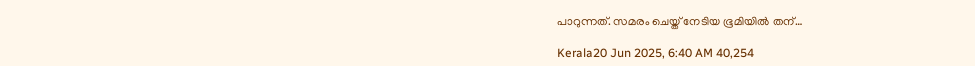പാറുന്നത്. സമരം ചെയ്ത് നേടിയ ഭൂമിയിൽ തന്…

Kerala20 Jun 2025, 6:40 AM 40,254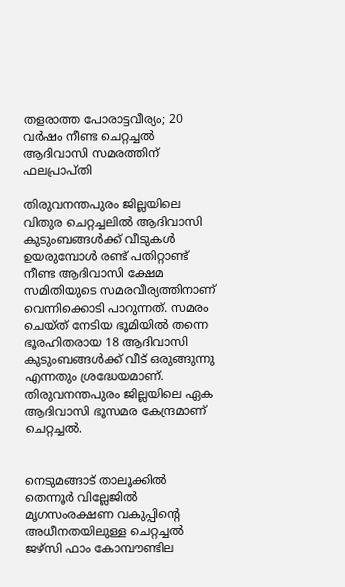തളരാത്ത പോരാട്ടവീര്യം; 20 വർഷം നീണ്ട ചെറ്റച്ചൽ ആദിവാസി സമരത്തിന് ഫലപ്രാപ്തി

തിരുവനന്തപുരം ജില്ലയിലെ വിതുര ചെറ്റച്ചലിൽ ആദിവാസി കുടുംബങ്ങൾക്ക് വീടുകൾ ഉയരുമ്പോൾ രണ്ട് പതിറ്റാണ്ട് നീണ്ട ആദിവാസി ക്ഷേമ സമിതിയുടെ സമരവീര്യത്തിനാണ് വെന്നിക്കൊടി പാറുന്നത്. സമരം ചെയ്ത് നേടിയ ഭൂമിയിൽ തന്നെ ഭൂരഹിതരായ 18 ആദിവാസി കുടുംബങ്ങൾക്ക് വീട് ഒരുങ്ങുന്നു എന്നതും ശ്രദ്ധേയമാണ്. തിരുവനന്തപുരം ജില്ലയിലെ ഏക ആദിവാസി ഭൂസമര കേന്ദ്രമാണ് ചെറ്റച്ചൽ.


നെടുമങ്ങാട് താലൂക്കില്‍ തെന്നൂര്‍ വില്ലേജില്‍ മൃഗസംരക്ഷണ വകുപ്പിന്റെ അധീനതയിലുള്ള ചെറ്റച്ചല്‍ ജഴ്‌സി ഫാം കോമ്പൗണ്ടില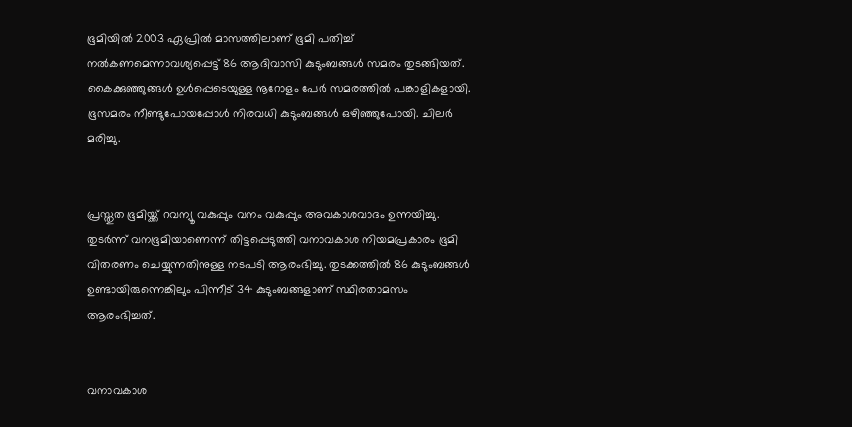ഭൂമിയില്‍ 2003 ഏപ്രില്‍ മാസത്തിലാണ് ഭൂമി പതിച്ച് നല്‍കണമെന്നാവശ്യപ്പെട്ട് 86 ആദിവാസി കുടുംബങ്ങള്‍ സമരം തുടങ്ങിയത്. കൈക്കുഞ്ഞുങ്ങൾ ഉൾപ്പെടെയുള്ള നൂറോളം പേർ സമരത്തിൽ പങ്കാളികളായി. ഭൂസമരം നീണ്ടുപോയപ്പോൾ നിരവധി കുടുംബങ്ങൾ ഒഴിഞ്ഞുപോയി. ചിലർ മരിച്ചു.


പ്രസ്തുത ഭൂമിയ്ക്ക് റവന്യൂ വകുപ്പും വനം വകുപ്പും അവകാശവാദം ഉന്നയിച്ചു. തുടര്‍ന്ന് വനഭൂമിയാണെന്ന് തിട്ടപ്പെടുത്തി വനാവകാശ നിയമപ്രകാരം ഭൂമി വിതരണം ചെയ്യുന്നതിനുള്ള നടപടി ആരംഭിച്ചു. തുടക്കത്തില്‍ 86 കുടുംബങ്ങള്‍ ഉണ്ടായിരുന്നെങ്കിലും പിന്നീട് 34 കുടുംബങ്ങളാണ് സ്ഥിരതാമസം ആരംഭിച്ചത്.


വനാവകാശ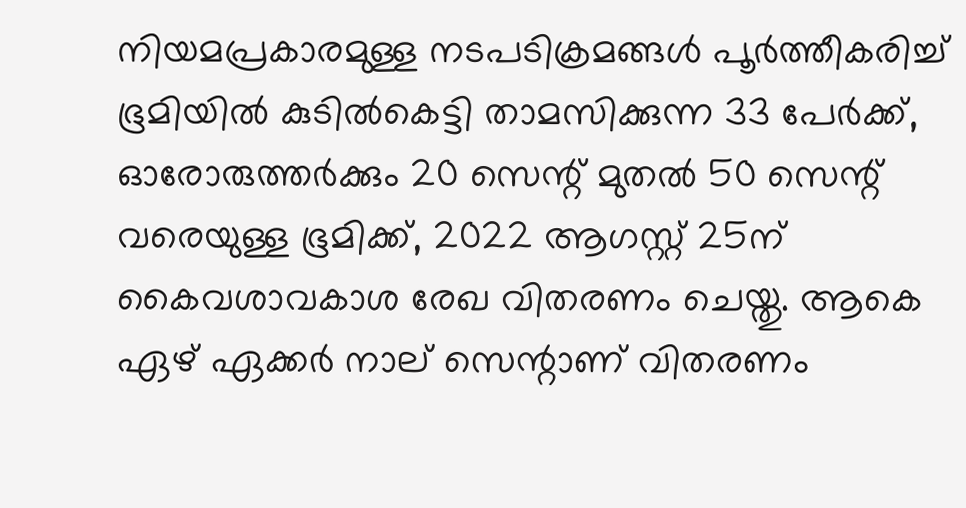നിയമപ്രകാരമുള്ള നടപടിക്രമങ്ങള്‍ പൂര്‍ത്തീകരിച്ച് ഭൂമിയില്‍ കുടില്‍കെട്ടി താമസിക്കുന്ന 33 പേര്‍ക്ക്, ഓരോരുത്തര്‍ക്കും 20 സെന്റ് മുതല്‍ 50 സെന്റ് വരെയുള്ള ഭൂമിക്ക്, 2022 ആഗസ്റ്റ് 25ന് കൈവശാവകാശ രേഖ വിതരണം ചെയ്തു. ആകെ ഏഴ് ഏക്കര്‍ നാല് സെന്റാണ് വിതരണം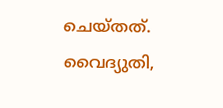ചെയ്തത്. വൈദ്യുതി,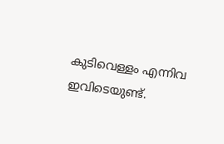കുടിവെള്ളം എന്നിവ ഇവിടെയുണ്ട്.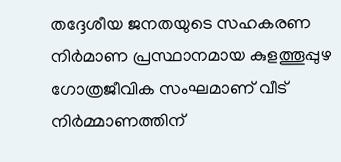തദ്ദേശീയ ജനതയുടെ സഹകരണ നിർമാണ പ്രസ്ഥാനമായ കുളത്തൂപ്പുഴ ഗോത്രജീവിക സംഘമാണ് വീട് നിർമ്മാണത്തിന്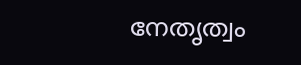നേതൃത്വം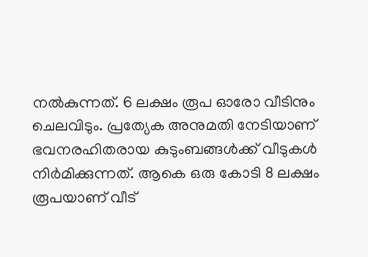നൽകുന്നത്. 6 ലക്ഷം രൂപ ഓരോ വീടിനും ചെലവിടും. പ്രത്യേക അനുമതി നേടിയാണ് ഭവനരഹിതരായ കുടുംബങ്ങൾക്ക് വീടുകൾ നിർമിക്കുന്നത്. ആകെ ഒരു കോടി 8 ലക്ഷം രൂപയാണ് വീട്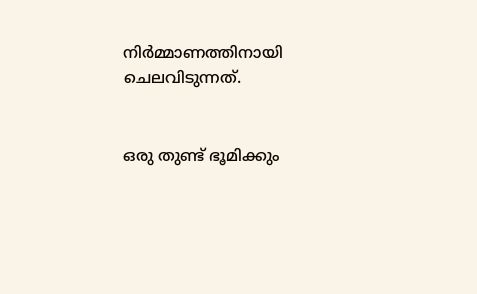നിർമ്മാണത്തിനായി ചെലവിടുന്നത്.


ഒരു തുണ്ട് ഭൂമിക്കും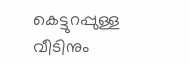കെട്ടുറപ്പുള്ള വീടിനും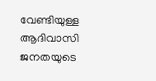വേണ്ടിയുള്ള ആദിവാസി ജനതയുടെ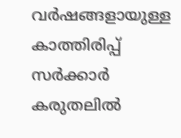വർഷങ്ങളായുള്ള കാത്തിരിപ്പ് സർക്കാർ കരുതലിൽ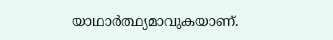യാഥാർത്ഥ്യമാവുകയാണ്.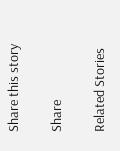Share this story

Share

Related Stories